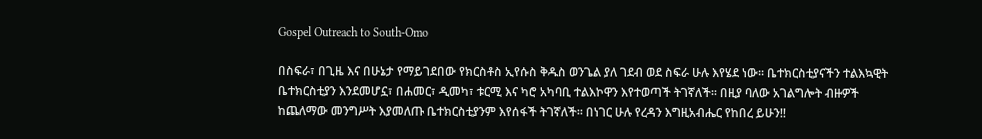Gospel Outreach to South-Omo

በስፍራ፣ በጊዜ እና በሁኔታ የማይገደበው የክርስቶስ ኢየሱስ ቅዱስ ወንጌል ያለ ገደብ ወደ ስፍራ ሁሉ እየሄደ ነው፡፡ ቤተክርስቲያናችን ተልእኳዊት ቤተክርስቲያን እንደመሆኗ፣ በሐመር፣ ዲመካ፣ ቱርሚ እና ካሮ አካባቢ ተልእኮዋን እየተወጣች ትገኛለች፡፡ በዚያ ባለው አገልግሎት ብዙዎች ከጨለማው መንግሥት እያመለጡ ቤተክርስቲያንም እየሰፋች ትገኛለች፡፡ በነገር ሁሉ የረዳን እግዚአብሔር የከበረ ይሁን!!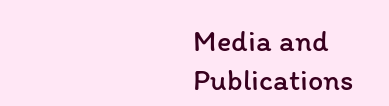Media and Publications